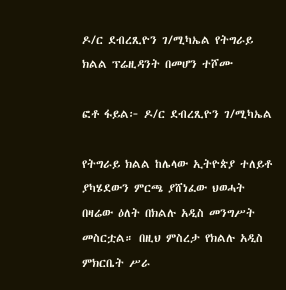ዶ/ር ደብረጺዮን ገ/ሚካኤል የትግራይ ክልል ፕሬዚዳንት በመሆን ተሾሙ

ፎቶ ፋይል፦ ዶ/ር ደብረጺዮን ገ/ሚካኤል

የትግራይ ክልል ከሌላው ኢትዮጵያ ተለይቶ ያካሄደውን ምርጫ ያሸነፈው ህወሓት በዛሬው ዕለት በክልሉ አዲስ መንግሥት መስርቷል። በዚህ ምስረታ የክልሉ አዲስ ምክርቤት ሥራ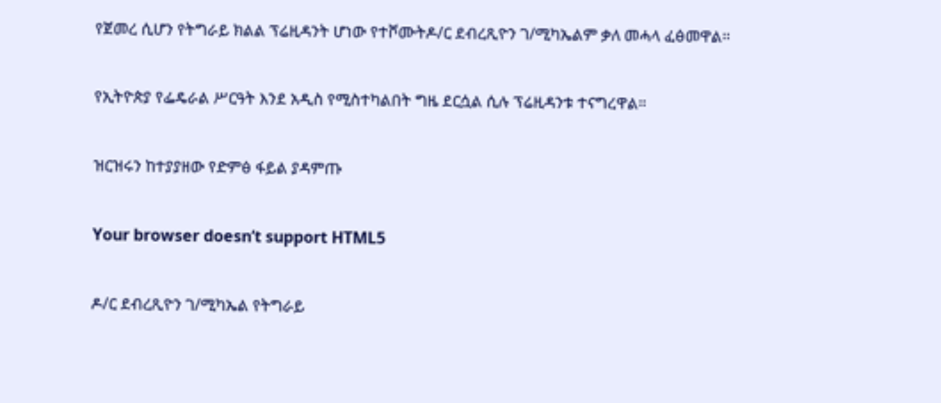የጀመረ ሲሆን የትግራይ ክልል ፕሬዚዳንት ሆነው የተሾሙትዶ/ር ደብረጺዮን ገ/ሚካኤልም ቃለ መሓላ ፈፅመዋል።

የኢትዮጵያ የፌዴራል ሥርዓት እንደ አዲስ የሚስተካልበት ግዜ ደርሷል ሲሉ ፕሬዚዳንቱ ተናግረዋል።

ዝርዝሩን ከተያያዘው የድምፅ ፋይል ያዳምጡ

Your browser doesn’t support HTML5

ዶ/ር ደብረጺዮን ገ/ሚካኤል የትግራይ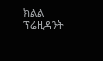ክልል ፕሬዚዳንት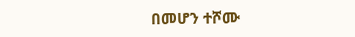በመሆን ተሾሙ